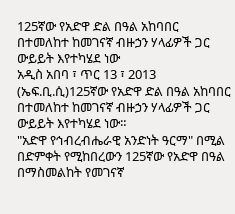125ኛው የአድዋ ድል በዓል አከባበር በተመለከተ ከመገናኛ ብዙኃን ሃላፊዎች ጋር ውይይት እየተካሄደ ነው
አዲስ አበባ ፣ ጥር 13 ፣ 2013 (ኤፍ.ቢ.ሲ)125ኛው የአድዋ ድል በዓል አከባበር በተመለከተ ከመገናኛ ብዙኃን ሃላፊዎች ጋር ውይይት እየተካሄደ ነው።
"አድዋ የኅብረብሔራዊ አንድነት ዓርማ" በሚል በድምቀት የሚከበረውን 125ኛው የአድዋ በዓል በማስመልከት የመገናኛ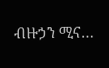ብዙኃን ሚና…